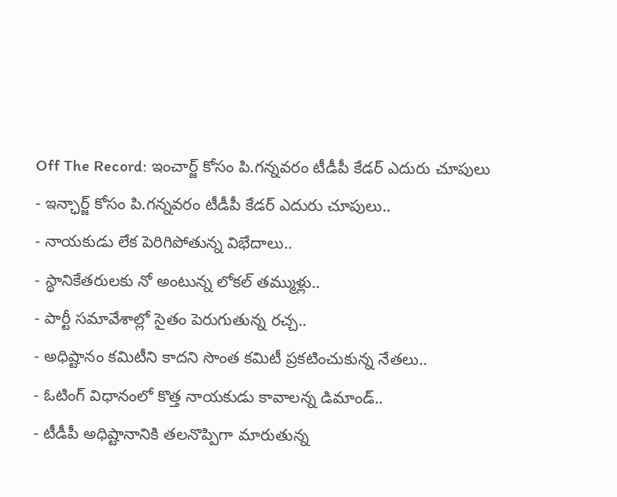Off The Record: ఇంచార్జ్ కోసం పి.గన్నవరం టీడీపీ కేడర్ ఎదురు చూపులు
- ఇన్ఛార్జ్ కోసం పి.గన్నవరం టీడీపీ కేడర్ ఎదురు చూపులు..
- నాయకుడు లేక పెరిగిపోతున్న విభేదాలు..
- స్థానికేతరులకు నో అంటున్న లోకల్ తమ్ముళ్లు..
- పార్టీ సమావేశాల్లో సైతం పెరుగుతున్న రచ్చ..
- అధిష్టానం కమిటీని కాదని సొంత కమిటీ ప్రకటించుకున్న నేతలు..
- ఓటింగ్ విధానంలో కొత్త నాయకుడు కావాలన్న డిమాండ్..
- టీడీపీ అధిష్టానానికి తలనొప్పిగా మారుతున్న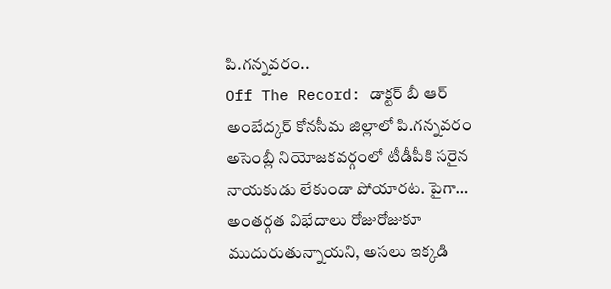పి.గన్నవరం..
Off The Record: డాక్టర్ బీ ఆర్ అంబేద్కర్ కోనసీమ జిల్లాలో పి.గన్నవరం అసెంబ్లీ నియోజకవర్గంలో టీడీపీకి సరైన నాయకుడు లేకుండా పోయారట. పైగా… అంతర్గత విభేదాలు రోజురోజుకూ ముదురుతున్నాయని, అసలు ఇక్కడి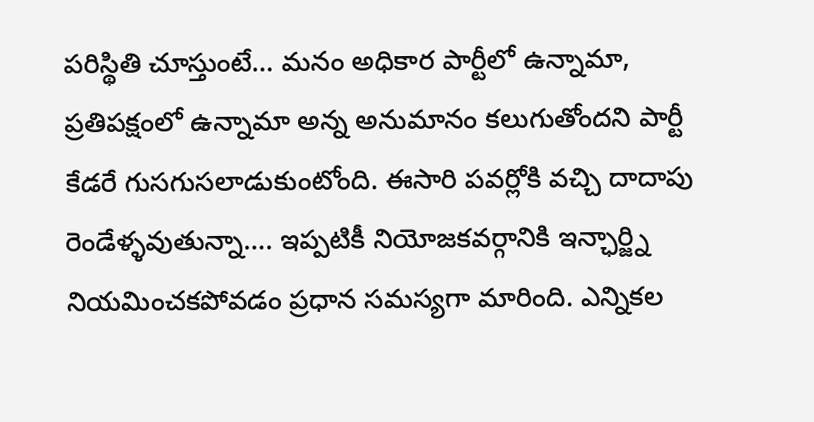పరిస్థితి చూస్తుంటే… మనం అధికార పార్టీలో ఉన్నామా, ప్రతిపక్షంలో ఉన్నామా అన్న అనుమానం కలుగుతోందని పార్టీ కేడరే గుసగుసలాడుకుంటోంది. ఈసారి పవర్లోకి వచ్చి దాదాపు రెండేళ్ళవుతున్నా…. ఇప్పటికీ నియోజకవర్గానికి ఇన్ఛార్జ్ని నియమించకపోవడం ప్రధాన సమస్యగా మారింది. ఎన్నికల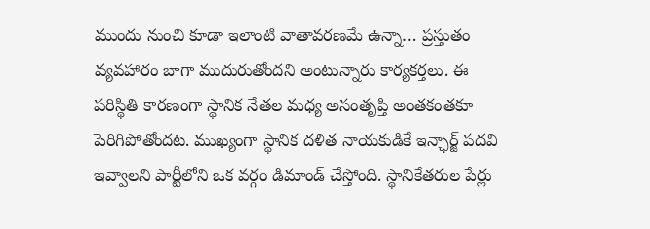ముందు నుంచి కూడా ఇలాంటి వాతావరణమే ఉన్నా… ప్రస్తుతం వ్యవహారం బాగా ముదురుతోందని అంటున్నారు కార్యకర్తలు. ఈ పరిస్థితి కారణంగా స్థానిక నేతల మధ్య అసంతృప్తి అంతకంతకూ పెరిగిపోతోందట. ముఖ్యంగా స్థానిక దళిత నాయకుడికే ఇన్ఛార్జ్ పదవి ఇవ్వాలని పార్టీలోని ఒక వర్గం డిమాండ్ చేస్తోంది. స్థానికేతరుల పేర్లు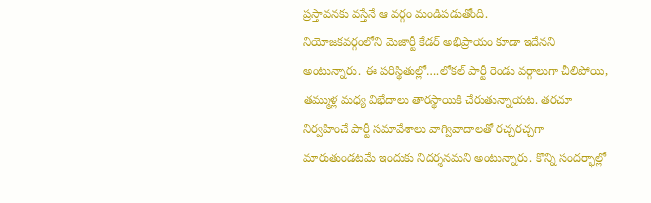ప్రస్తావనకు వస్తేనే ఆ వర్గం మండిపడుతోంది.
నియోజకవర్గంలోని మెజార్టీ కేడర్ అభిప్రాయం కూడా ఇదేనని అంటున్నారు. ఈ పరిస్థితుల్లో….లోకల్ పార్టీ రెండు వర్గాలుగా చీలిపోయి, తమ్ముళ్ల మధ్య విభేదాలు తారస్థాయికి చేరుతున్నాయట. తరచూ నిర్వహించే పార్టీ సమావేశాలు వాగ్వివాదాలతో రచ్చరచ్చగా మారుతుండటమే ఇందుకు నిదర్శనమని అంటున్నారు. కొన్ని సందర్భాల్లో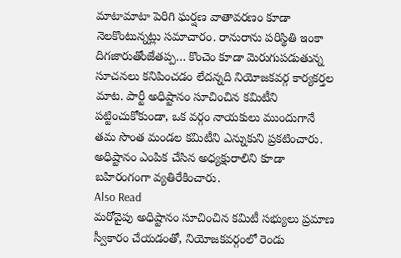మాటామాటా పెరిగి ఘర్షణ వాతావరణం కూడా నెలకొంటున్నట్లు సమాచారం. రానురాను పరిస్థితి ఇంకా దిగజారుతోంజేతప్ప… కొంచెం కూడా మెరుగుపడుతున్న సూచనలు కనిపించడం లేదన్నది నియోజకవర్గ కార్యకర్తల మాట. పార్టీ అధిష్టానం సూచించిన కమిటీని పట్టించుకోకుండా, ఒక వర్గం నాయకులు ముందుగానే తమ సొంత మండల కమిటీని ఎన్నుకుని ప్రకటించారు. అధిష్టానం ఎంపిక చేసిన అధ్యక్షురాలిని కూడా బహిరంగంగా వ్యతిరేకించారు.
Also Read
మరోవైపు అధిష్టానం సూచించిన కమిటీ సభ్యులు ప్రమాణ స్వీకారం చేయడంతో, నియోజకవర్గంలో రెండు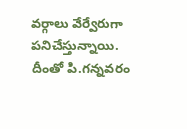వర్గాలు వేర్వేరుగా పనిచేస్తున్నాయి. దీంతో పి.గన్నవరం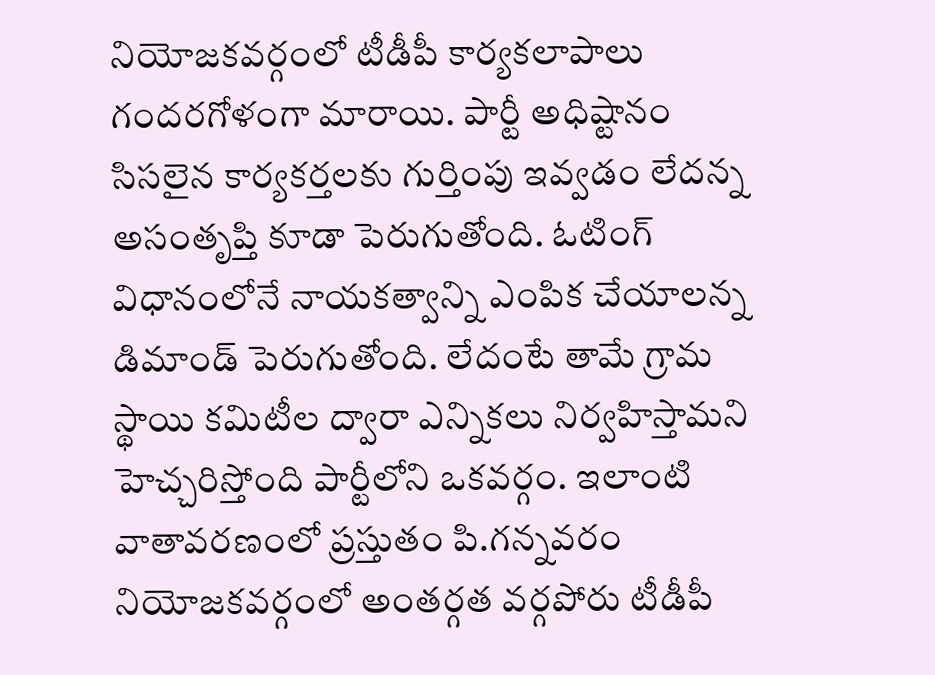నియోజకవర్గంలో టీడీపీ కార్యకలాపాలు గందరగోళంగా మారాయి. పార్టీ అధిష్టానం సిసలైన కార్యకర్తలకు గుర్తింపు ఇవ్వడం లేదన్న అసంతృప్తి కూడా పెరుగుతోంది. ఓటింగ్ విధానంలోనే నాయకత్వాన్ని ఎంపిక చేయాలన్న డిమాండ్ పెరుగుతోంది. లేదంటే తామే గ్రామ స్థాయి కమిటీల ద్వారా ఎన్నికలు నిర్వహిస్తామని హెచ్చరిస్తోంది పార్టీలోని ఒకవర్గం. ఇలాంటి వాతావరణంలో ప్రస్తుతం పి.గన్నవరం నియోజకవర్గంలో అంతర్గత వర్గపోరు టీడీపీ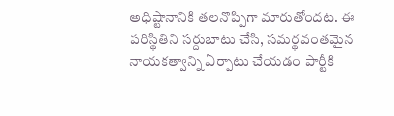అధిష్టానానికి తలనొప్పిగా మారుతోందట. ఈ పరిస్థితిని సర్దుబాటు చేసి, సమర్థవంతమైన నాయకత్వాన్ని ఏర్పాటు చేయడం పార్టీకి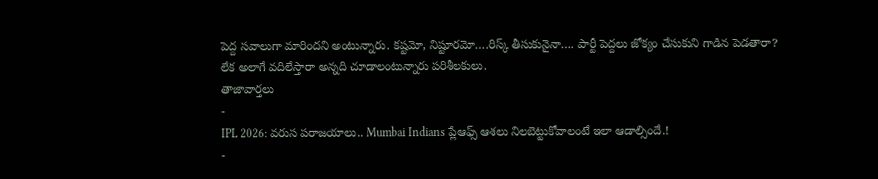పెద్ద సవాలుగా మారిందని అంటున్నారు. కష్టమో, నిష్టూరమో….రిస్క్ తీసుకునైనా…. పార్టీ పెద్దలు జోక్యం చేసుకుని గాడిన పెడతారా? లేక అలాగే వదిలేస్తారా అన్నది చూడాలంటున్నారు పరిశీలకులు.
తాజావార్తలు
-
IPL 2026: వరుస పరాజయాలు.. Mumbai Indians ప్లేఆఫ్స్ ఆశలు నిలబెట్టుకోవాలంటే ఇలా ఆడాల్సిందే.!
-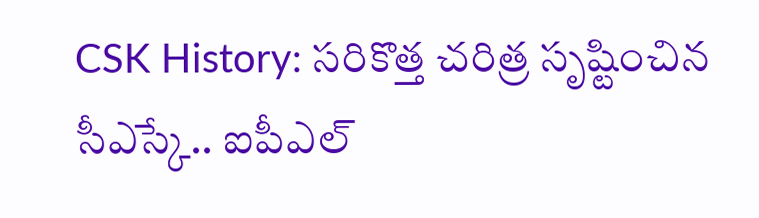CSK History: సరికొత్త చరిత్ర సృష్టించిన సీఎస్కే.. ఐపీఎల్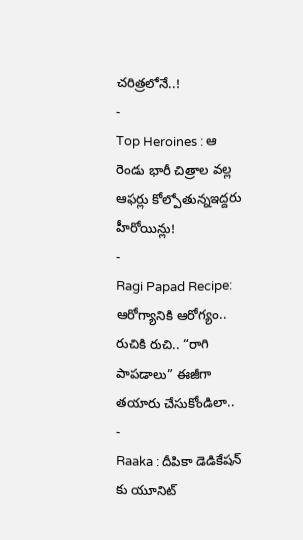చరిత్రలోనే..!
-
Top Heroines : ఆ రెండు భారీ చిత్రాల వల్ల ఆఫర్లు కోల్పోతున్నఇద్దరు హీరోయిన్లు!
-
Ragi Papad Recipe: ఆరోగ్యానికి ఆరోగ్యం.. రుచికి రుచి.. “రాగి పాపడాలు” ఈజీగా తయారు చేసుకోండిలా..
-
Raaka : దీపికా డెడికేషన్ కు యూనిట్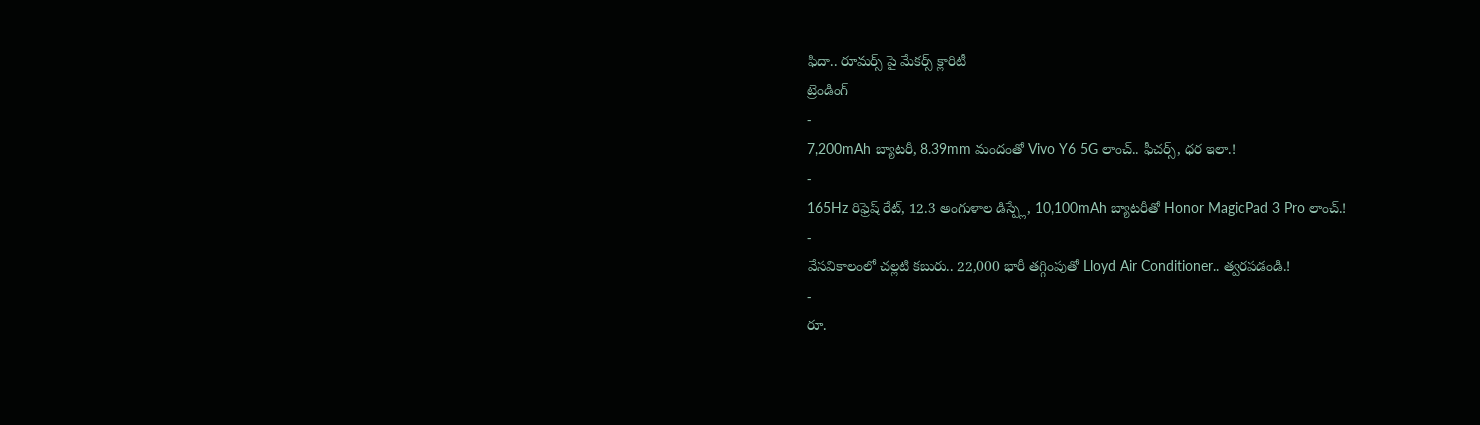ఫిదా.. రూమర్స్ పై మేకర్స్ క్లారిటీ
ట్రెండింగ్
-
7,200mAh బ్యాటరీ, 8.39mm మందంతో Vivo Y6 5G లాంచ్.. ఫీచర్స్, ధర ఇలా.!
-
165Hz రిఫ్రెష్ రేట్, 12.3 అంగుళాల డిస్ప్లే, 10,100mAh బ్యాటరీతో Honor MagicPad 3 Pro లాంచ్.!
-
వేసవికాలంలో చల్లటి కబురు.. 22,000 భారీ తగ్గింపుతో Lloyd Air Conditioner.. త్వరపడండి.!
-
రూ.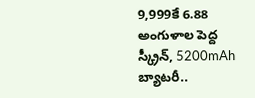9,999కే 6.88 అంగుళాల పెద్ద స్క్రీన్, 5200mAh బ్యాటరీ..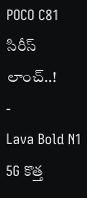POCO C81 సిరీస్ లాంచ్..!
-
Lava Bold N1 5G కొత్త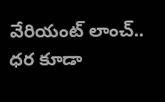వేరియంట్ లాంచ్.. ధర కూడా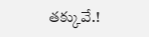తక్కువే.!